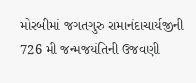મોરબીમાં જગતગુરુ રામાનંદાચાર્યજીની 726 મી જન્મજયંતિની ઉજવણી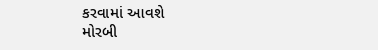કરવામાં આવશે
મોરબી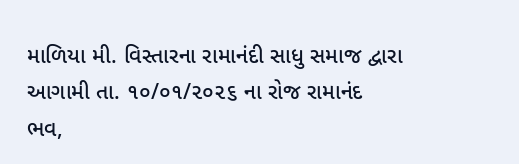માળિયા મી. વિસ્તારના રામાનંદી સાધુ સમાજ દ્વારા આગામી તા. ૧૦/૦૧/૨૦૨૬ ના રોજ રામાનંદ ભવ,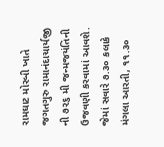રામઘાટ મોરબી ખાતે જગતગુરુ રામાનંદાચાર્યજી ની ૭૨૬ મી જન્મજયંતિની ઉજવણી કરવામાં આવશે.
જેમાં સવારે ૭.૩૦ કલાકે મંગલા આરતી, ૧૧.૩૦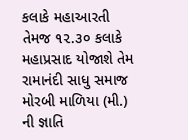કલાકે મહાઆરતી તેમજ ૧૨.૩૦ કલાકે મહાપ્રસાદ યોજાશે તેમ રામાનંદી સાધુ સમાજ મોરબી માળિયા (મી.) ની જ્ઞાતિ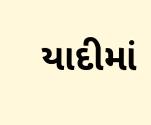યાદીમાં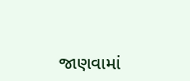જાણવામાં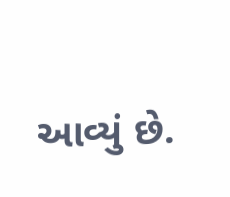આવ્યું છે.